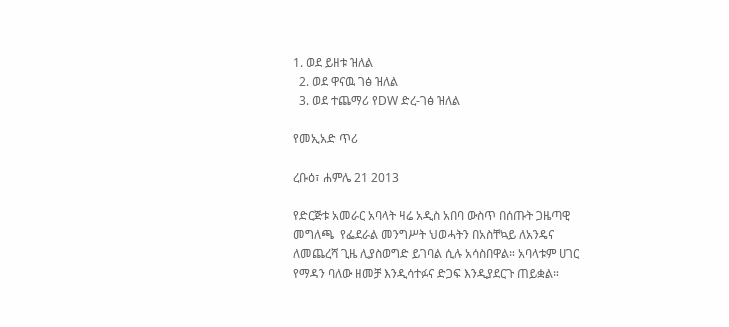1. ወደ ይዘቱ ዝለል
  2. ወደ ዋናዉ ገፅ ዝለል
  3. ወደ ተጨማሪ የDW ድረ-ገፅ ዝለል

የመኢአድ ጥሪ

ረቡዕ፣ ሐምሌ 21 2013

የድርጅቱ አመራር አባላት ዛሬ አዲስ አበባ ውስጥ በሰጡት ጋዜጣዊ መግለጫ  የፌደራል መንግሥት ህወሓትን በአስቸኳይ ለአንዴና ለመጨረሻ ጊዜ ሊያስወግድ ይገባል ሲሉ አሳስበዋል። አባላቱም ሀገር የማዳን ባለው ዘመቻ እንዲሳተፉና ድጋፍ እንዲያደርጉ ጠይቋል።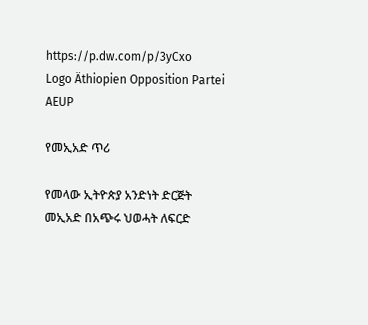https://p.dw.com/p/3yCxo
Logo Äthiopien Opposition Partei AEUP

የመኢአድ ጥሪ

የመላው ኢትዮጵያ አንድነት ድርጅት መኢአድ በአጭሩ ህወሓት ለፍርድ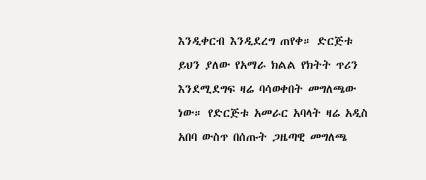እንዲቀርብ እንዲደረግ ጠየቀ። ድርጅቱ ይህን ያለው የአማራ ክልል የክትት ጥሪን እንደሚደግፍ ዛሬ ባሳወቀበት መግለጫው ነው። የድርጅቱ አመራር አባላት ዛሬ አዲስ አበባ ውስጥ በሰጡት ጋዜጣዊ መግለጫ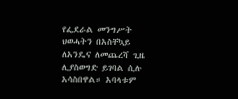የፌደራል መንግሥት ህወሓትን በአስቸኳይ ለአንዴና ለመጨረሻ ጊዜ ሊያስወግድ ይገባል ሲሉ አሳስበዋል። አባላቱም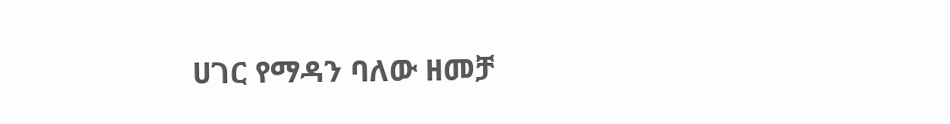ሀገር የማዳን ባለው ዘመቻ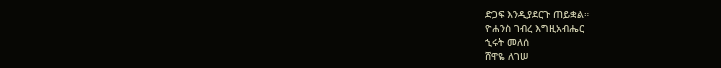ድጋፍ እንዲያደርጉ ጠይቋል።
ዮሐንስ ገብረ እግዚአብሔር
ኂሩት መለሰ
ሸዋዬ ለገሠ